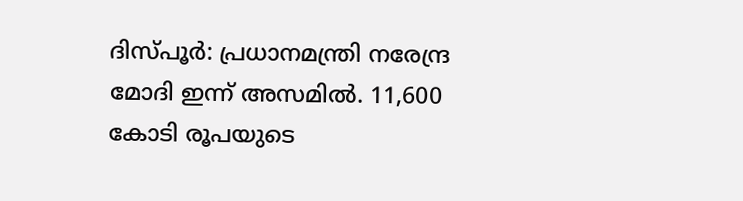ദിസ്പൂർ: പ്രധാനമന്ത്രി നരേന്ദ്ര മോദി ഇന്ന് അസമിൽ. 11,600 കോടി രൂപയുടെ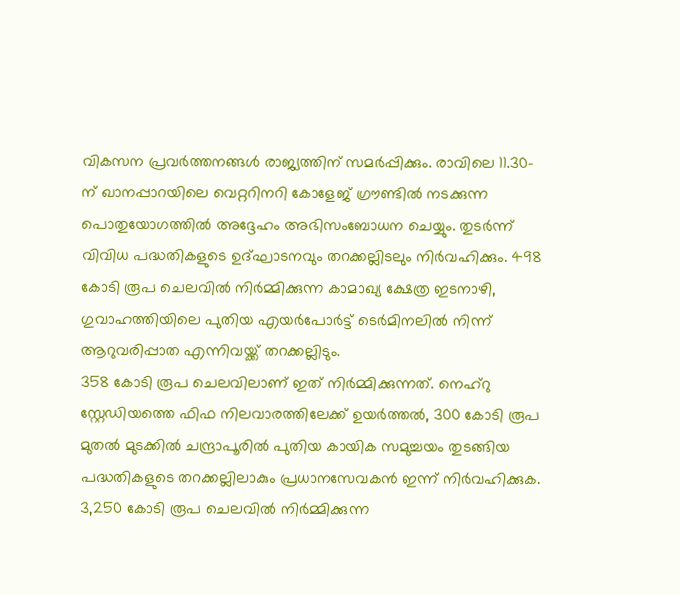വികസന പ്രവർത്തനങ്ങൾ രാജ്യത്തിന് സമർപ്പിക്കും. രാവിലെ 11.30-ന് ഖാനപ്പാറയിലെ വെറ്ററിനറി കോളേജ് ഗ്രൗണ്ടിൽ നടക്കുന്ന പൊതുയോഗത്തിൽ അദ്ദേഹം അഭിസംബോധന ചെയ്യും. തുടർന്ന് വിവിധ പദ്ധതികളുടെ ഉദ്ഘാടനവും തറക്കല്ലിടലും നിർവഹിക്കും. 498 കോടി രൂപ ചെലവിൽ നിർമ്മിക്കുന്ന കാമാഖ്യ ക്ഷേത്ര ഇടനാഴി, ഗുവാഹത്തിയിലെ പുതിയ എയർപോർട്ട് ടെർമിനലിൽ നിന്ന് ആറുവരിപ്പാത എന്നിവയ്ക്ക് തറക്കല്ലിടും.
358 കോടി രൂപ ചെലവിലാണ് ഇത് നിർമ്മിക്കുന്നത്. നെഹ്റു സ്റ്റേഡിയത്തെ ഫിഫ നിലവാരത്തിലേക്ക് ഉയർത്തൽ, 300 കോടി രൂപ മുതൽ മുടക്കിൽ ചന്ദ്രാപൂരിൽ പുതിയ കായിക സമുച്ചയം തുടങ്ങിയ പദ്ധതികളുടെ തറക്കല്ലിലാകും പ്രധാനസേവകൻ ഇന്ന് നിർവഹിക്കുക. 3,250 കോടി രൂപ ചെലവിൽ നിർമ്മിക്കുന്ന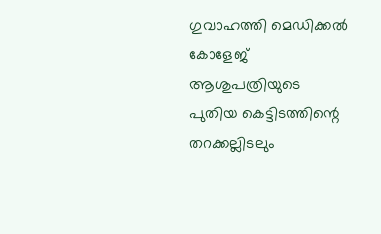ഗുവാഹത്തി മെഡിക്കൽ കോളേജ് ആശുപത്രിയുടെ പുതിയ കെട്ടിടത്തിന്റെ തറക്കല്ലിടലും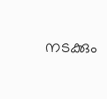നടക്കും